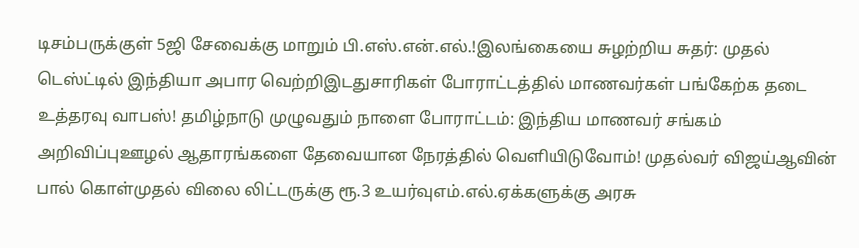டிசம்பருக்குள் 5ஜி சேவைக்கு மாறும் பி.எஸ்.என்.எல்.!இலங்கையை சுழற்றிய சுதர்: முதல் டெஸ்ட்டில் இந்தியா அபார வெற்றிஇடதுசாரிகள் போராட்டத்தில் மாணவர்கள் பங்கேற்க தடை உத்தரவு வாபஸ்! தமிழ்நாடு முழுவதும் நாளை போராட்டம்: இந்திய மாணவர் சங்கம் அறிவிப்புஊழல் ஆதாரங்களை தேவையான நேரத்தில் வெளியிடுவோம்! முதல்வர் விஜய்ஆவின் பால் கொள்முதல் விலை லிட்டருக்கு ரூ.3 உயர்வுஎம்.எல்.ஏக்களுக்கு அரசு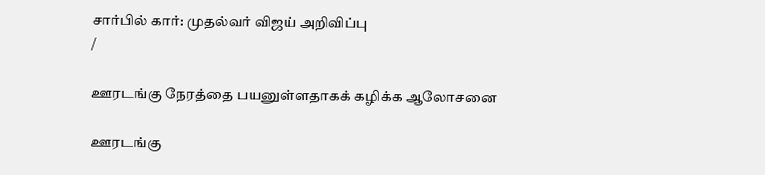சார்பில் கார்: முதல்வர் விஜய் அறிவிப்பு
/

ஊரடங்கு நேரத்தை பயனுள்ளதாகக் கழிக்க ஆலோசனை

ஊரடங்கு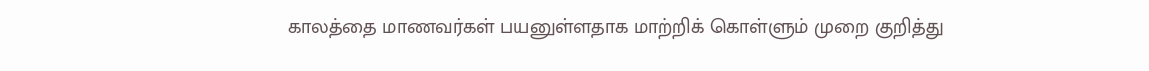காலத்தை மாணவர்கள் பயனுள்ளதாக மாற்றிக் கொள்ளும் முறை குறித்து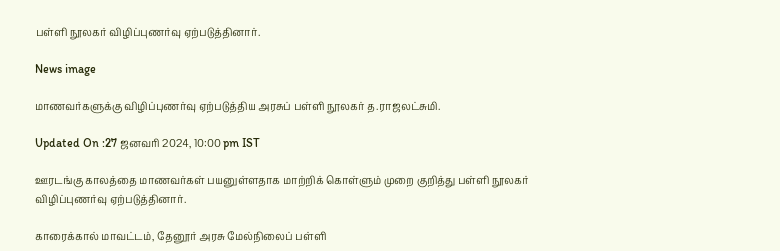பள்ளி நூலகர் விழிப்புணர்வு ஏற்படுத்தினார்.

News image

மாணவர்களுக்கு விழிப்புணர்வு ஏற்படுத்திய அரசுப் பள்ளி நூலகர் த.ராஜலட்சுமி.

Updated On :27 ஜனவரி 2024, 10:00 pm IST

ஊரடங்கு காலத்தை மாணவர்கள் பயனுள்ளதாக மாற்றிக் கொள்ளும் முறை குறித்து பள்ளி நூலகர் விழிப்புணர்வு ஏற்படுத்தினார்.

காரைக்கால் மாவட்டம், தேனூர் அரசு மேல்நிலைப் பள்ளி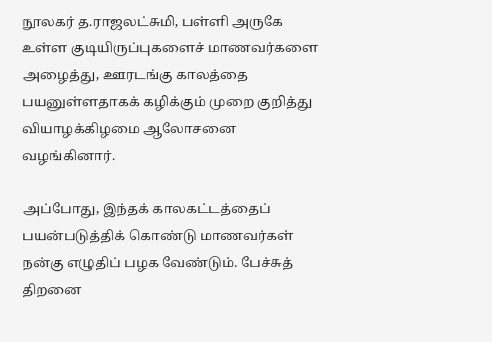நூலகர் த.ராஜலட்சுமி, பள்ளி அருகே உள்ள குடியிருப்புகளைச் மாணவர்களை அழைத்து, ஊரடங்கு காலத்தை பயனுள்ளதாகக் கழிக்கும் முறை குறித்து வியாழக்கிழமை ஆலோசனை வழங்கினார்.

அப்போது, இந்தக் காலகட்டத்தைப் பயன்படுத்திக் கொண்டு மாணவர்கள் நன்கு எழுதிப் பழக வேண்டும். பேச்சுத் திறனை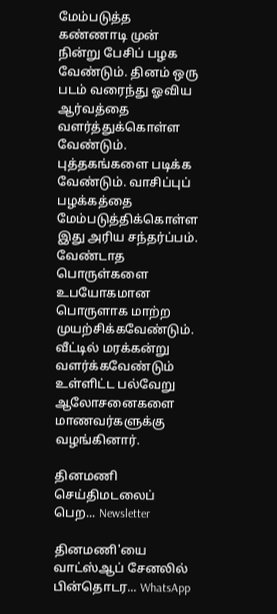மேம்படுத்த கண்ணாடி முன் நின்று பேசிப் பழக வேண்டும். தினம் ஒரு படம் வரைந்து ஓவிய ஆர்வத்தை வளர்த்துக்கொள்ள வேண்டும். புத்தகங்களை படிக்க வேண்டும். வாசிப்புப் பழக்கத்தை மேம்படுத்திக்கொள்ள இது அரிய சந்தர்ப்பம். வேண்டாத பொருள்களை உபயோகமான பொருளாக மாற்ற முயற்சிக்கவேண்டும். வீட்டில் மரக்கன்று வளர்க்கவேண்டும் உள்ளிட்ட பல்வேறு ஆலோசனைகளை மாணவர்களுக்கு வழங்கினார்.

தினமணி செய்திமடலைப் பெற... Newsletter

தினமணி'யை வாட்ஸ்ஆப் சேனலில் பின்தொடர... WhatsApp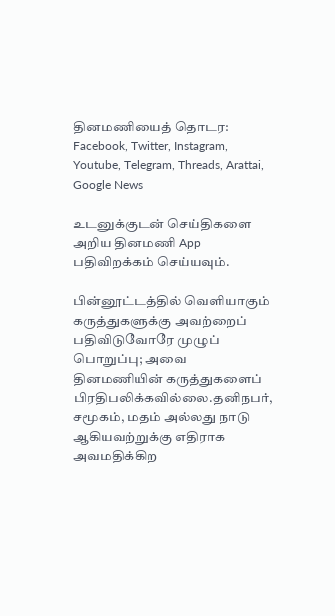தினமணியைத் தொடர: Facebook, Twitter, Instagram, Youtube, Telegram, Threads, Arattai, Google News

உடனுக்குடன் செய்திகளை அறிய தினமணி App பதிவிறக்கம் செய்யவும்.

பின்னூட்டத்தில் வெளியாகும் கருத்துகளுக்கு அவற்றைப் பதிவிடுவோரே முழுப் பொறுப்பு; அவை தினமணியின் கருத்துகளைப் பிரதிபலிக்கவில்லை.தனிநபர், சமூகம், மதம் அல்லது நாடு ஆகியவற்றுக்கு எதிராக அவமதிக்கிற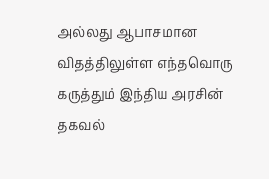அல்லது ஆபாசமான விதத்திலுள்ள எந்தவொரு கருத்தும் இந்திய அரசின் தகவல்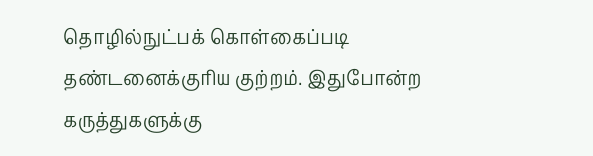தொழில்நுட்பக் கொள்கைப்படி தண்டனைக்குரிய குற்றம். இதுபோன்ற கருத்துகளுக்கு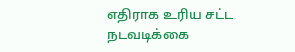எதிராக உரிய சட்ட நடவடிக்கை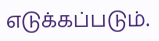எடுக்கப்படும்.